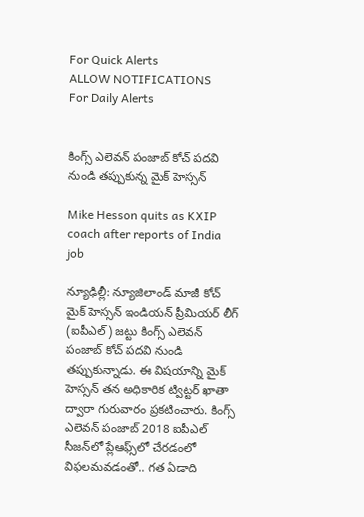For Quick Alerts
ALLOW NOTIFICATIONS
For Daily Alerts


కింగ్స్ ఎలెవన్ పంజాబ్ కోచ్‌ పదవి నుండి తప్పుకున్న మైక్ హెస్సన్

Mike Hesson quits as KXIP coach after reports of India job

న్యూఢిల్లీ: న్యూజిలాండ్ మాజీ కోచ్ మైక్ హెస్సన్ ఇండియన్ ప్రీమియర్ లీగ్ (ఐపీఎల్) జట్టు కింగ్స్ ఎలెవన్ పంజాబ్ కోచ్‌ పదవి నుండి తప్పుకున్నాడు. ఈ విషయాన్ని మైక్ హెస్సన్ తన అధికారిక ట్విట్టర్ ఖాతా ద్వారా గురువారం ప్రకటించారు. కింగ్స్ ఎలెవన్ పంజాబ్ 2018 ఐపీఎల్ సీజన్‌లో ప్లేఆఫ్స్‌లో చేరడంలో విఫలమవడంతో.. గత ఏడాది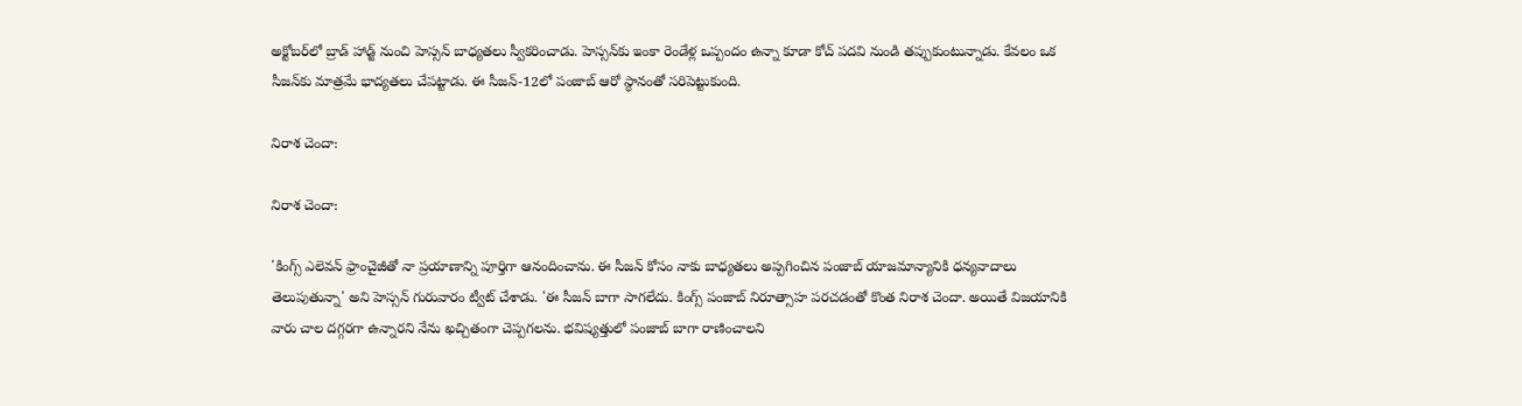అక్టోబర్‌లో బ్రాడ్ హాడ్జ్ నుంచి హెస్సన్ బాధ్యతలు స్వీకరించాడు. హెస్సన్‌కు ఇంకా రెండేళ్ల ఒప్పందం ఉన్నా కూడా కోచ్‌ పదవి నుండి తప్పుకుంటున్నాడు. కేవలం ఒక సీజన్‌కు మాత్రమే భాద్యతలు చేపట్టాడు. ఈ సీజన్‌-12లో పంజాబ్ ఆరో స్థానంతో సరిపెట్టుకుంది.

నిరాశ చెందా:

నిరాశ చెందా:

'కింగ్స్ ఎలెవన్ ఫ్రాంచైజీతో నా ప్రయాణాన్ని పూర్తిగా ఆనందించాను. ఈ సీజన్ కోసం నాకు బాధ్యతలు అప్పగించిన పంజాబ్ యాజమాన్యానికి ధన్యవాదాలు తెలుపుతున్నా' అని హెస్సన్ గురువారం ట్వీట్ చేశాడు. 'ఈ సీజన్ బాగా సాగలేదు. కింగ్స్‌ పంజాబ్‌ నిరూత్సాహ పరచడంతో కొంత నిరాశ చెందా. అయితే విజయానికి వారు చాల దగ్గరగా ఉన్నారని నేను ఖచ్చితంగా చెప్పగలను. భవిష్యత్తులో పంజాబ్ బాగా రాణించాలని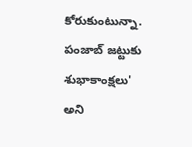కోరుకుంటున్నా. పంజాబ్ జట్టుకు శుభాకాంక్షలు' అని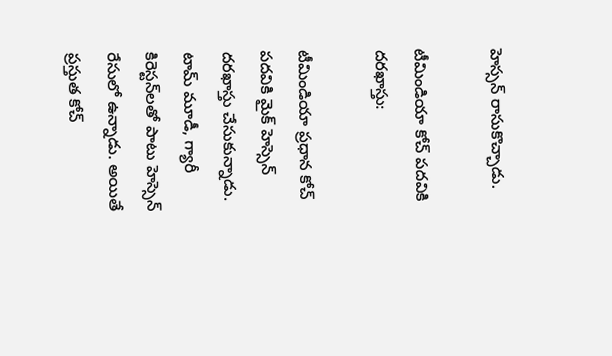హెస్సన్ రాసుకొచ్చాడు.

టీమిండియా కోచ్‌ పదవికి దరఖాస్తు:

టీమిండియా ప్రధాన కోచ్‌ పదవికి మైక్‌ హెస్సెన్‌ దరఖాస్తు చేసుకున్నాడు. టామ్‌ మూడీ, గ్యారీ కిరెస్టన్‌లతో పాటు హెస్సెన్‌ రేసులో ఉన్నాడు. అయితే ప్రస్తుత కోచ్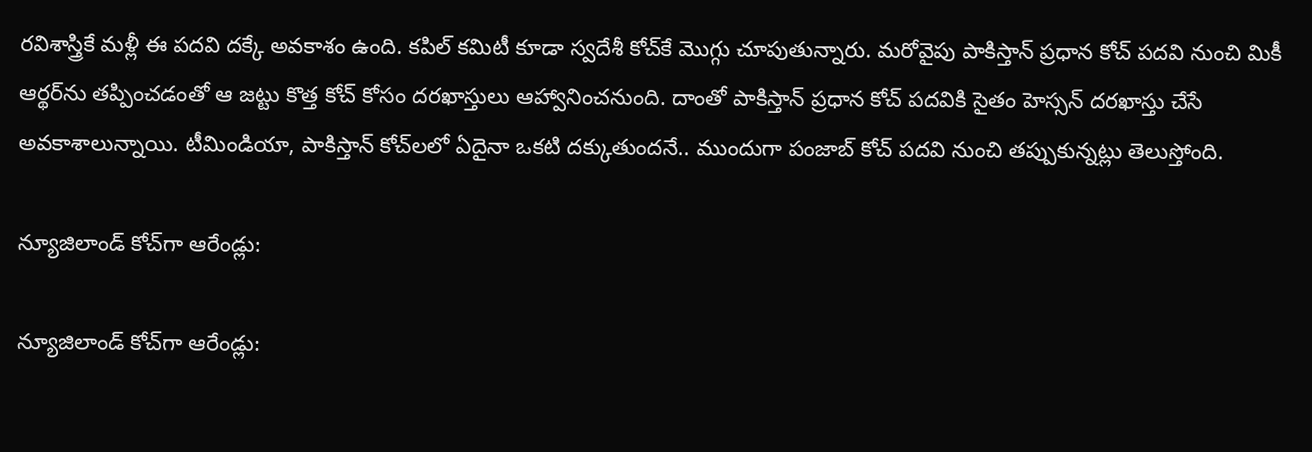రవిశాస్త్రికే మళ్లీ ఈ పదవి దక్కే అవకాశం ఉంది. కపిల్ కమిటీ కూడా స్వదేశీ కోచ్‌కే మొగ్గు చూపుతున్నారు. మరోవైపు పాకిస్తాన్‌ ప్రధాన కోచ్‌ పదవి నుంచి మికీ ఆర్థర్‌ను తప్పించడంతో ఆ జట్టు కొత్త కోచ్‌ కోసం దరఖాస్తులు ఆహ్వానించనుంది. దాంతో పాకిస్తాన్‌ ప్రధాన కోచ్‌ పదవికి సైతం హెస్సన్‌ దరఖాస్తు చేసే అవకాశాలున్నాయి. టీమిండియా, పాకిస్తాన్‌ కోచ్‌లలో ఏదైనా ఒకటి దక్కుతుందనే.. ముందుగా పంజాబ్‌ కోచ్‌ పదవి నుంచి తప్పుకున్నట్లు తెలుస్తోంది.

న్యూజిలాండ్ కోచ్‌గా ఆరేండ్లు:

న్యూజిలాండ్ కోచ్‌గా ఆరేండ్లు: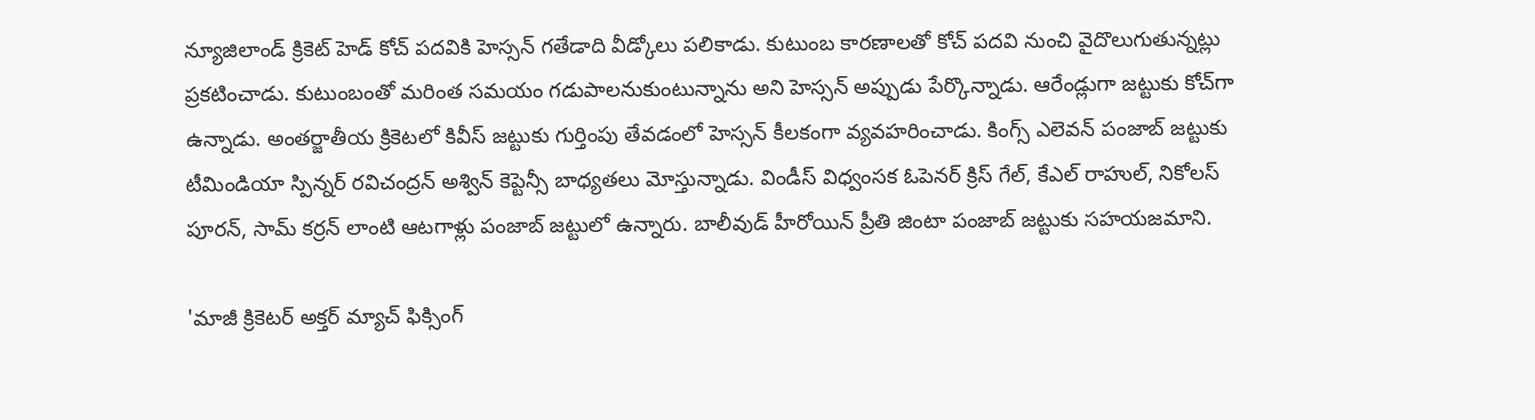న్యూజిలాండ్ క్రికెట్ హెడ్ కోచ్ పదవికి హెస్సన్ గతేడాది వీడ్కోలు పలికాడు. కుటుంబ కారణాలతో కోచ్ పదవి నుంచి వైదొలుగుతున్నట్లు ప్రకటించాడు. కుటుంబంతో మరింత సమయం గడుపాలనుకుంటున్నాను అని హెస్సన్ అప్పుడు పేర్కొన్నాడు. ఆరేండ్లుగా జట్టుకు కోచ్‌గా ఉన్నాడు. అంతర్జాతీయ క్రికెటలో కివీస్ జట్టుకు గుర్తింపు తేవడంలో హెస్సన్ కీలకంగా వ్యవహరించాడు. కింగ్స్ ఎలెవన్ పంజాబ్ జట్టుకు టీమిండియా స్పిన్నర్ రవిచంద్రన్ అశ్విన్ కెప్టెన్సీ బాధ్యతలు మోస్తున్నాడు. విండీస్ విధ్వంసక ఓపెనర్ క్రిస్ గేల్, కేఎల్ రాహుల్, నికోలస్ పూరన్, సామ్ కర్రన్ లాంటి ఆటగాళ్లు పంజాబ్ జట్టులో ఉన్నారు. బాలీవుడ్ హీరోయిన్ ప్రీతి జింటా పంజాబ్ జట్టుకు సహయజమాని.

'మాజీ క్రికెటర్‌ అక్తర్ మ్యాచ్ ఫిక్సింగ్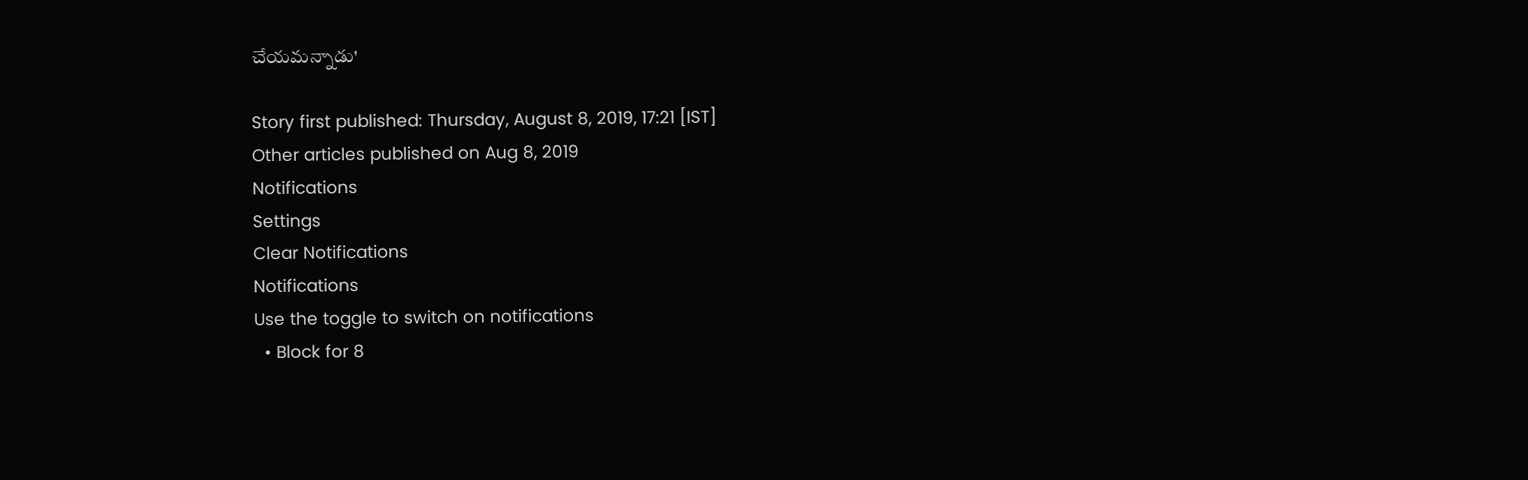చేయమన్నాడు'

Story first published: Thursday, August 8, 2019, 17:21 [IST]
Other articles published on Aug 8, 2019
Notifications
Settings
Clear Notifications
Notifications
Use the toggle to switch on notifications
  • Block for 8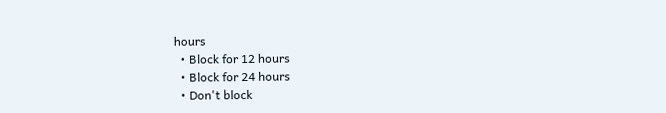hours
  • Block for 12 hours
  • Block for 24 hours
  • Don't block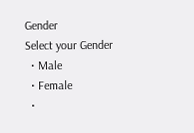Gender
Select your Gender
  • Male
  • Female
  •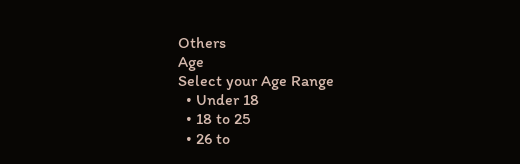Others
Age
Select your Age Range
  • Under 18
  • 18 to 25
  • 26 to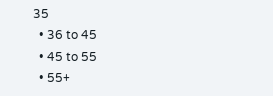35
  • 36 to 45
  • 45 to 55
  • 55+